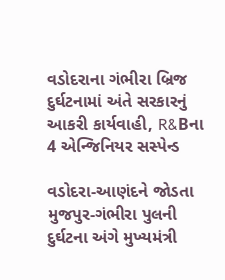વડોદરાના ગંભીરા બ્રિજ દુર્ઘટનામાં અંતે સરકારનું આકરી કાર્યવાહી, R&Bના 4 એન્જિનિયર સસ્પેન્ડ

વડોદરા-આણંદને જોડતા મુજપુર-ગંભીરા પુલની દુર્ઘટના અંગે મુખ્યમંત્રી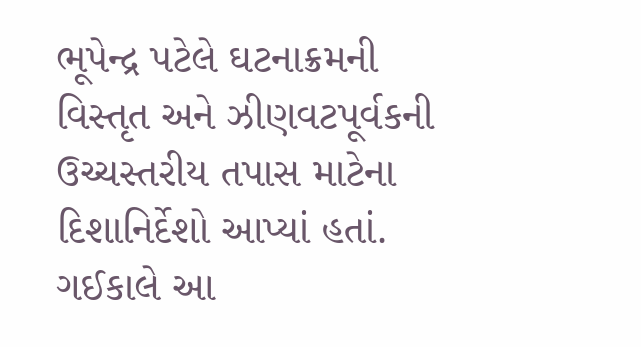ભૂપેન્દ્ર પટેલે ઘટનાક્રમની વિસ્તૃત અને ઝીણવટપૂર્વકની ઉચ્ચસ્તરીય તપાસ માટેના દિશાનિર્દેશો આપ્યાં હતાં. ગઈકાલે આ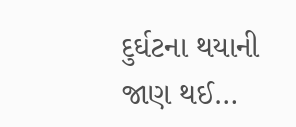દુર્ઘટના થયાની જાણ થઈ…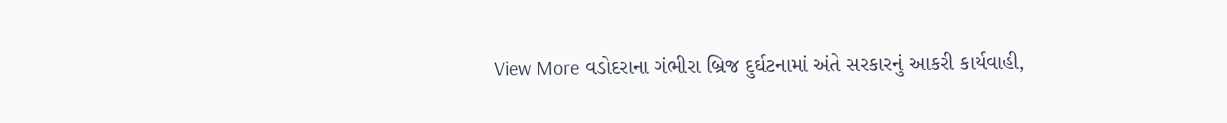View More વડોદરાના ગંભીરા બ્રિજ દુર્ઘટનામાં અંતે સરકારનું આકરી કાર્યવાહી,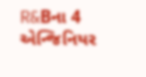R&Bના 4 એન્જિનિયર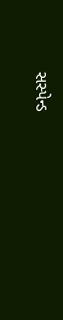સસ્પેન્ડ